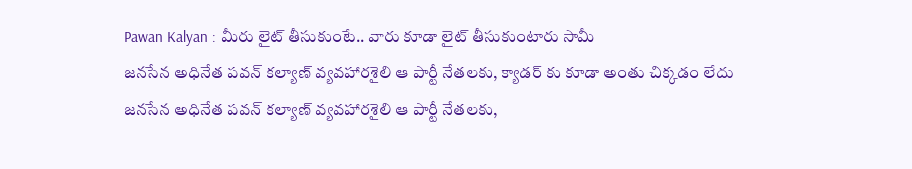Pawan Kalyan : మీరు లైట్ తీసుకుంటే.. వారు కూడా లైట్ తీసుకుంటారు సామీ
జనసేన అధినేత పవన్ కల్యాణ్ వ్యవహారశైలి ఆ పార్టీ నేతలకు, క్యాడర్ కు కూడా అంతు చిక్కడం లేదు
జనసేన అధినేత పవన్ కల్యాణ్ వ్యవహారశైలి ఆ పార్టీ నేతలకు,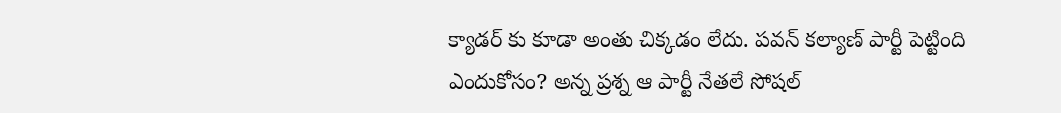క్యాడర్ కు కూడా అంతు చిక్కడం లేదు. పవన్ కల్యాణ్ పార్టీ పెట్టింది ఎందుకోసం? అన్న ప్రశ్న ఆ పార్టీ నేతలే సోషల్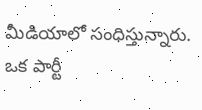మీడియాలో సంధిస్తున్నారు. ఒక పార్టీ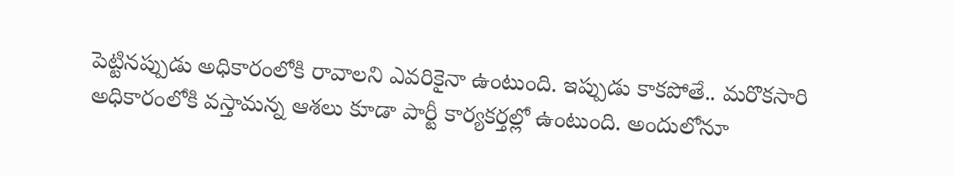పెట్టినప్పుడు అధికారంలోకి రావాలని ఎవరికైనా ఉంటుంది. ఇప్పుడు కాకపోతే.. మరొకసారి అధికారంలోకి వస్తామన్న ఆశలు కూడా పార్టీ కార్యకర్తల్లో ఉంటుంది. అందులోనూ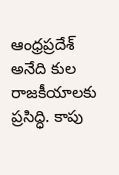ఆంధ్రప్రదేశ్ అనేది కుల రాజకీయాలకు ప్రసిద్ధి. కాపు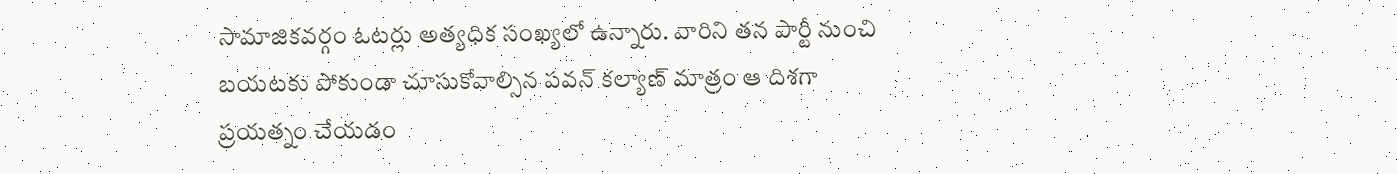సామాజికవర్గం ఓటర్లు అత్యధిక సంఖ్యలో ఉన్నారు. వారిని తన పార్టీ నుంచి బయటకు పోకుండా చూసుకోవాల్సిన పవన్ కల్యాణ్ మాత్రం ఆ దిశగా ప్రయత్నం చేయడం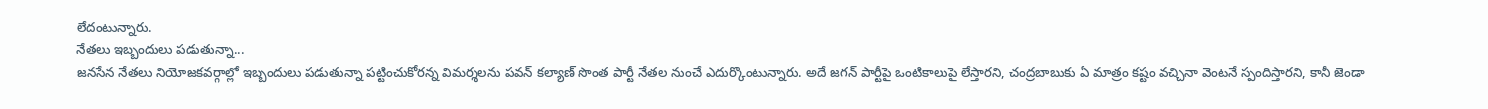లేదంటున్నారు.
నేతలు ఇబ్బందులు పడుతున్నా...
జనసేన నేతలు నియోజకవర్గాల్లో ఇబ్బందులు పడుతున్నా పట్టించుకోరన్న విమర్శలను పవన్ కల్యాణ్ సొంత పార్టీ నేతల నుంచే ఎదుర్కొంటున్నారు. అదే జగన్ పార్టీపై ఒంటికాలుపై లేస్తారని, చంద్రబాబుకు ఏ మాత్రం కష్టం వచ్చినా వెంటనే స్పందిస్తారని, కానీ జెండా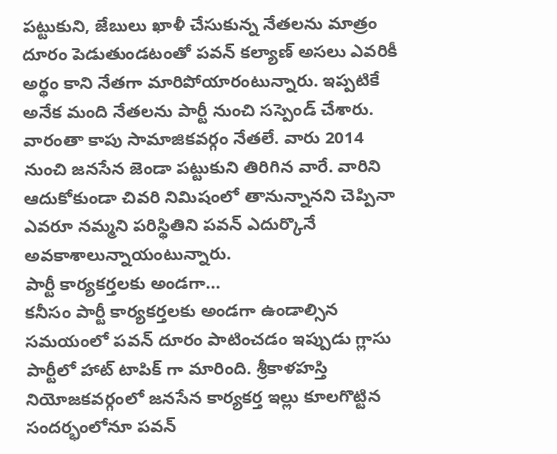పట్టుకుని, జేబులు ఖాళీ చేసుకున్న నేతలను మాత్రం దూరం పెడుతుండటంతో పవన్ కల్యాణ్ అసలు ఎవరికీ అర్థం కాని నేతగా మారిపోయారంటున్నారు. ఇప్పటికే అనేక మంది నేతలను పార్టీ నుంచి సస్పెండ్ చేశారు. వారంతా కాపు సామాజికవర్గం నేతలే. వారు 2014 నుంచి జనసేన జెండా పట్టుకుని తిరిగిన వారే. వారిని ఆదుకోకుండా చివరి నిమిషంలో తానున్నానని చెప్పినా ఎవరూ నమ్మని పరిస్థితిని పవన్ ఎదుర్కొనే అవకాశాలున్నాయంటున్నారు.
పార్టీ కార్యకర్తలకు అండగా...
కనీసం పార్టీ కార్యకర్తలకు అండగా ఉండాల్సిన సమయంలో పవన్ దూరం పాటించడం ఇప్పుడు గ్లాసు పార్టీలో హాట్ టాపిక్ గా మారింది. శ్రీకాళహస్తి నియోజకవర్గంలో జనసేన కార్యకర్త ఇల్లు కూలగొట్టిన సందర్భంలోనూ పవన్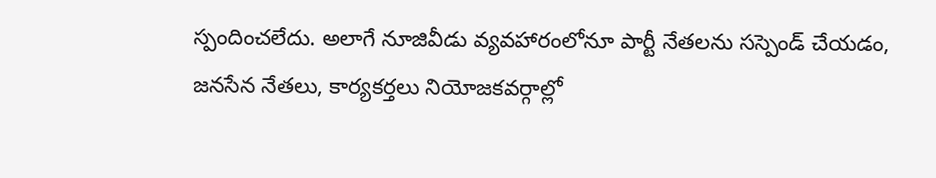స్పందించలేదు. అలాగే నూజివీడు వ్యవహారంలోనూ పార్టీ నేతలను సస్పెండ్ చేయడం, జనసేన నేతలు, కార్యకర్తలు నియోజకవర్గాల్లో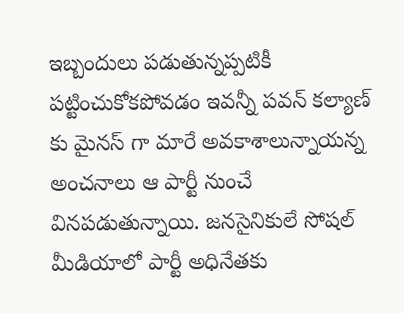ఇబ్బందులు పడుతున్నప్పటికీ పట్టించుకోకపోవడం ఇవన్నీ పవన్ కల్యాణ్ కు మైనస్ గా మారే అవకాశాలున్నాయన్న అంచనాలు ఆ పార్టీ నుంచే వినపడుతున్నాయి. జనసైనికులే సోషల్ మీడియాలో పార్టీ అధినేతకు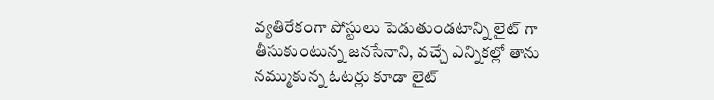వ్యతిరేకంగా పోస్టులు పెడుతుండటాన్ని లైట్ గా తీసుకుంటున్న జనసేనాని, వచ్చే ఎన్నికల్లో తాను నమ్ముకున్న ఓటర్లు కూడా లైట్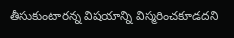తీసుకుంటారన్న విషయాన్ని విస్మరించకూడదని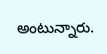అంటున్నారు.